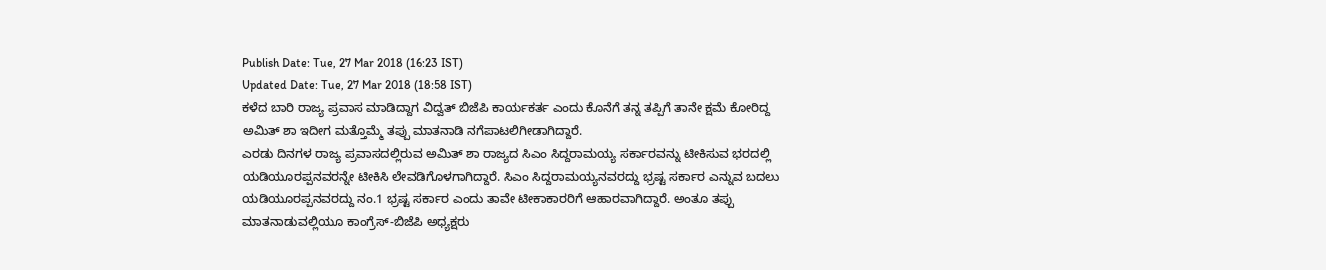Publish Date: Tue, 27 Mar 2018 (16:23 IST)
Updated Date: Tue, 27 Mar 2018 (18:58 IST)
ಕಳೆದ ಬಾರಿ ರಾಜ್ಯ ಪ್ರವಾಸ ಮಾಡಿದ್ದಾಗ ವಿದ್ವತ್ ಬಿಜೆಪಿ ಕಾರ್ಯಕರ್ತ ಎಂದು ಕೊನೆಗೆ ತನ್ನ ತಪ್ಪಿಗೆ ತಾನೇ ಕ್ಷಮೆ ಕೋರಿದ್ದ ಅಮಿತ್ ಶಾ ಇದೀಗ ಮತ್ತೊಮ್ಮೆ ತಪ್ಪು ಮಾತನಾಡಿ ನಗೆಪಾಟಲಿಗೀಡಾಗಿದ್ದಾರೆ.
ಎರಡು ದಿನಗಳ ರಾಜ್ಯ ಪ್ರವಾಸದಲ್ಲಿರುವ ಅಮಿತ್ ಶಾ ರಾಜ್ಯದ ಸಿಎಂ ಸಿದ್ದರಾಮಯ್ಯ ಸರ್ಕಾರವನ್ನು ಟೀಕಿಸುವ ಭರದಲ್ಲಿ ಯಡಿಯೂರಪ್ಪನವರನ್ನೇ ಟೀಕಿಸಿ ಲೇವಡಿಗೊಳಗಾಗಿದ್ದಾರೆ. ಸಿಎಂ ಸಿದ್ದರಾಮಯ್ಯನವರದ್ದು ಭ್ರಷ್ಟ ಸರ್ಕಾರ ಎನ್ನುವ ಬದಲು ಯಡಿಯೂರಪ್ಪನವರದ್ದು ನಂ.1 ಭ್ರಷ್ಟ ಸರ್ಕಾರ ಎಂದು ತಾವೇ ಟೀಕಾಕಾರರಿಗೆ ಆಹಾರವಾಗಿದ್ದಾರೆ. ಅಂತೂ ತಪ್ಪು ಮಾತನಾಡುವಲ್ಲಿಯೂ ಕಾಂಗ್ರೆಸ್-ಬಿಜೆಪಿ ಅಧ್ಯಕ್ಷರು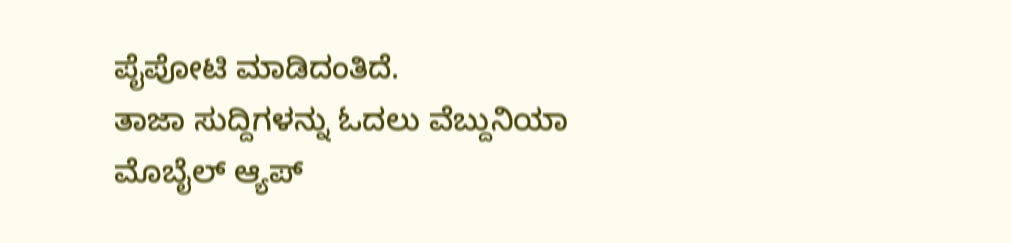ಪೈಪೋಟಿ ಮಾಡಿದಂತಿದೆ.
ತಾಜಾ ಸುದ್ದಿಗಳನ್ನು ಓದಲು ವೆಬ್ದುನಿಯಾ
ಮೊಬೈಲ್ ಆ್ಯಪ್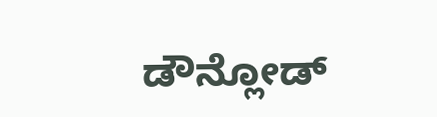ಡೌನ್ಲೋಡ್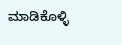ಮಾಡಿಕೊಳ್ಳಿ